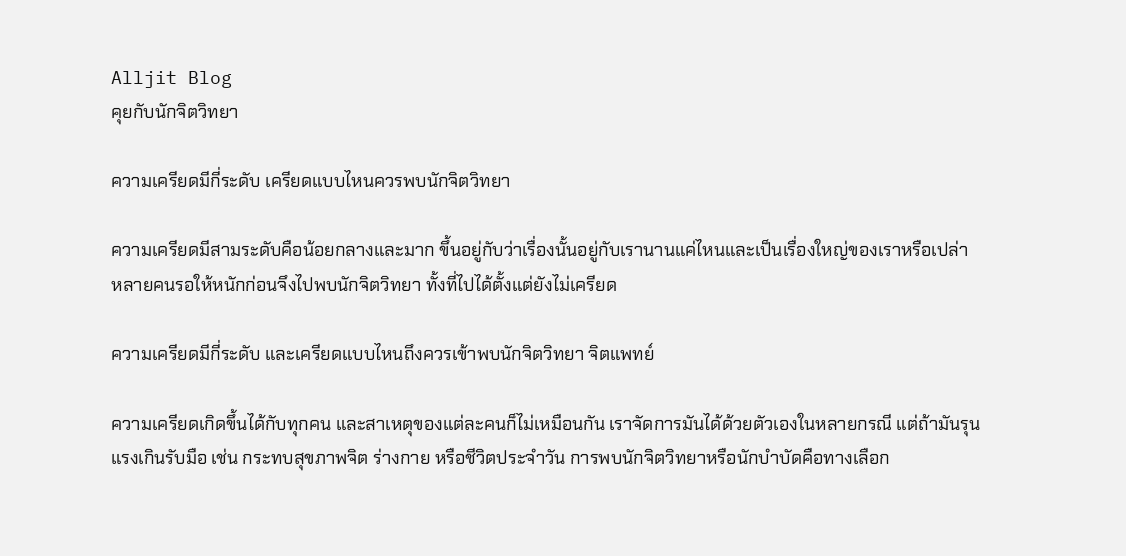Alljit Blog
คุยกับนักจิตวิทยา

ความเครียดมีกี่ระดับ เครียดแบบไหนควรพบนักจิตวิทยา

ความเครียดมีสามระดับคือน้อยกลางและมาก ขึ้นอยู่กับว่าเรื่องนั้นอยู่กับเรานานแค่ไหนและเป็นเรื่องใหญ่ของเราหรือเปล่า หลายคนรอให้หนักก่อนจึงไปพบนักจิตวิทยา ทั้งที่ไปได้ตั้งแต่ยังไม่เครียด

ความเครียดมีกี่ระดับ และเครียดแบบไหนถึงควรเข้าพบนักจิตวิทยา จิตแพทย์

ความเครียดเกิดขึ้นได้กับทุกคน และสาเหตุของแต่ละคนก็ไม่เหมือนกัน เราจัดการมันได้ด้วยตัวเองในหลายกรณี แต่ถ้ามันรุนแรงเกินรับมือ เช่น กระทบสุขภาพจิต ร่างกาย หรือชีวิตประจำวัน การพบนักจิตวิทยาหรือนักบำบัดคือทางเลือก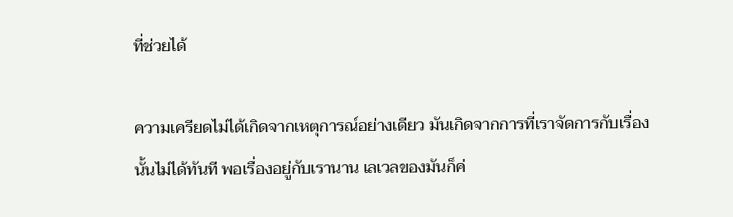ที่ช่วยได้

ความเครียดไม่ได้เกิดจากเหตุการณ์อย่างเดียว มันเกิดจากการที่เราจัดการกับเรื่องนั้นไม่ได้ทันที พอเรื่องอยู่กับเรานาน เลเวลของมันก็ค่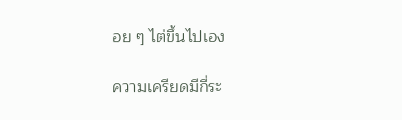อย ๆ ไต่ขึ้นไปเอง

ความเครียดมีกี่ระ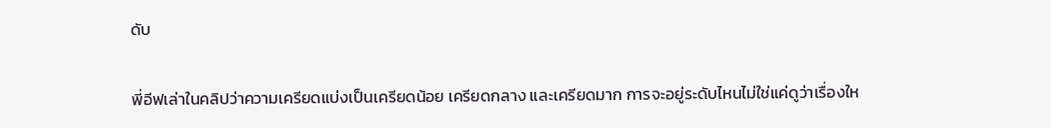ดับ

พี่อีฟเล่าในคลิปว่าความเครียดแบ่งเป็นเครียดน้อย เครียดกลาง และเครียดมาก การจะอยู่ระดับไหนไม่ใช่แค่ดูว่าเรื่องให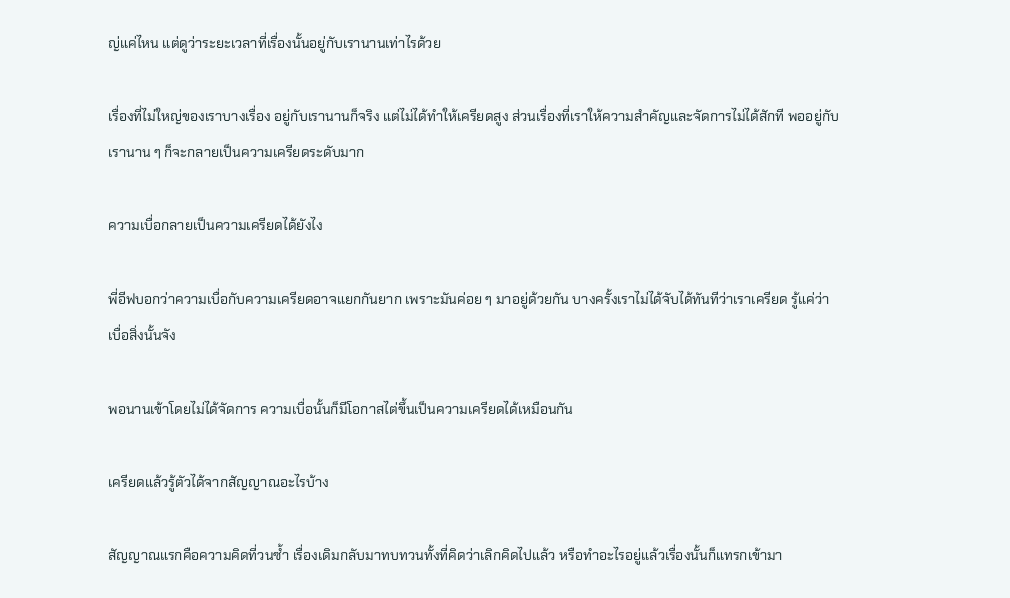ญ่แค่ไหน แต่ดูว่าระยะเวลาที่เรื่องนั้นอยู่กับเรานานเท่าไรด้วย

เรื่องที่ไม่ใหญ่ของเราบางเรื่อง อยู่กับเรานานก็จริง แต่ไม่ได้ทำให้เครียดสูง ส่วนเรื่องที่เราให้ความสำคัญและจัดการไม่ได้สักที พออยู่กับเรานาน ๆ ก็จะกลายเป็นความเครียดระดับมาก

ความเบื่อกลายเป็นความเครียดได้ยังไง

พี่อีฟบอกว่าความเบื่อกับความเครียดอาจแยกกันยาก เพราะมันค่อย ๆ มาอยู่ด้วยกัน บางครั้งเราไม่ได้จับได้ทันทีว่าเราเครียด รู้แค่ว่าเบื่อสิ่งนั้นจัง

พอนานเข้าโดยไม่ได้จัดการ ความเบื่อนั้นก็มีโอกาสไต่ขึ้นเป็นความเครียดได้เหมือนกัน

เครียดแล้วรู้ตัวได้จากสัญญาณอะไรบ้าง

สัญญาณแรกคือความคิดที่วนซ้ำ เรื่องเดิมกลับมาทบทวนทั้งที่คิดว่าเลิกคิดไปแล้ว หรือทำอะไรอยู่แล้วเรื่องนั้นก็แทรกเข้ามา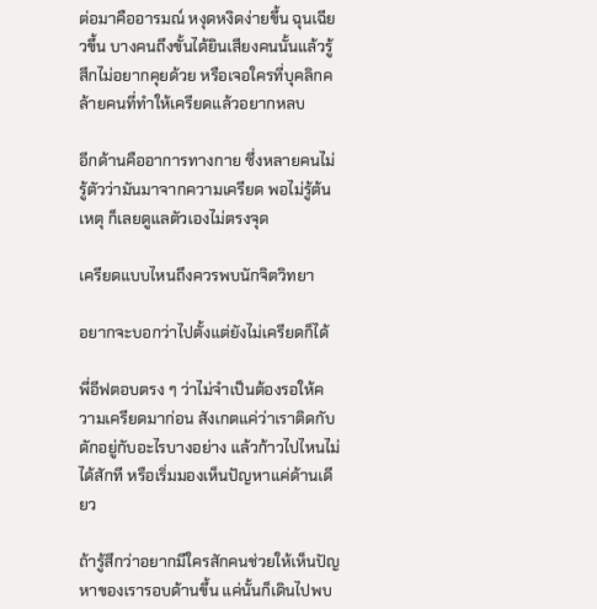ต่อมาคืออารมณ์ หงุดหงิดง่ายขึ้น ฉุนเฉียวขึ้น บางคนถึงขั้นได้ยินเสียงคนนั้นแล้วรู้สึกไม่อยากคุยด้วย หรือเจอใครที่บุคลิกคล้ายคนที่ทำให้เครียดแล้วอยากหลบ

อีกด้านคืออาการทางกาย ซึ่งหลายคนไม่รู้ตัวว่ามันมาจากความเครียด พอไม่รู้ต้นเหตุ ก็เลยดูแลตัวเองไม่ตรงจุด

เครียดแบบไหนถึงควรพบนักจิตวิทยา

อยากจะบอกว่าไปตั้งแต่ยังไม่เครียดก็ได้

พี่อีฟตอบตรง ๆ ว่าไม่จำเป็นต้องรอให้ความเครียดมาก่อน สังเกตแค่ว่าเราติดกับดักอยู่กับอะไรบางอย่าง แล้วก้าวไปไหนไม่ได้สักที หรือเริ่มมองเห็นปัญหาแค่ด้านเดียว

ถ้ารู้สึกว่าอยากมีใครสักคนช่วยให้เห็นปัญหาของเรารอบด้านขึ้น แค่นั้นก็เดินไปพบ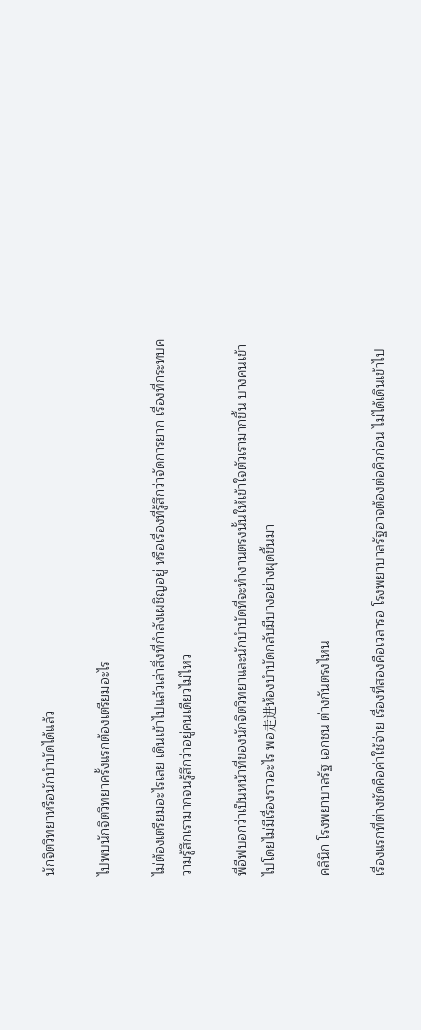นักจิตวิทยาหรือนักบำบัดได้แล้ว

ไปพบนักจิตวิทยาครั้งแรกต้องเตรียมอะไร

ไม่ต้องเตรียมอะไรเลย เดินเข้าไปแล้วเล่าสิ่งที่กำลังเผชิญอยู่ หรือเรื่องที่รู้สึกว่าจัดการยาก เรื่องที่กระทบความรู้สึกเรามากจนรู้สึกว่าอยู่คนเดียวไม่ไหว

พี่อีฟบอกว่าเป็นหน้าที่ของนักจิตวิทยาและนักบำบัดที่จะทำงานตรงนั้นให้เข้าใจตัวเรามากขึ้น บางคนเข้าไปโดยไม่มีเรื่องราวอะไร พอ走进ห้องบำบัดกลับมีบางอย่างผุดขึ้นมา

คลินิก โรงพยาบาลรัฐ เอกชน ต่างกันตรงไหน

เรื่องแรกที่ต่างชัดคือค่าใช้จ่าย เรื่องที่สองคือเวลารอ โรงพยาบาลรัฐอาจต้องต่อคิวก่อน ไม่ได้เดินเข้าไป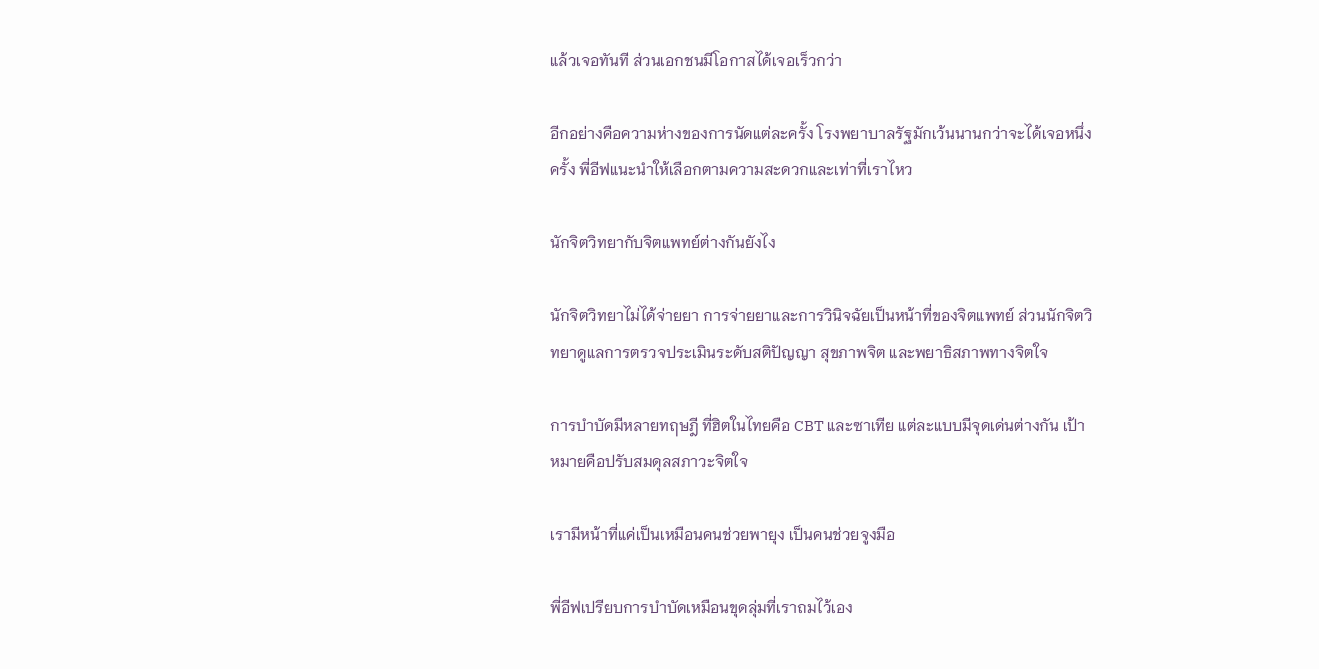แล้วเจอทันที ส่วนเอกชนมีโอกาสได้เจอเร็วกว่า

อีกอย่างคือความห่างของการนัดแต่ละครั้ง โรงพยาบาลรัฐมักเว้นนานกว่าจะได้เจอหนึ่งครั้ง พี่อีฟแนะนำให้เลือกตามความสะดวกและเท่าที่เราไหว

นักจิตวิทยากับจิตแพทย์ต่างกันยังไง

นักจิตวิทยาไม่ได้จ่ายยา การจ่ายยาและการวินิจฉัยเป็นหน้าที่ของจิตแพทย์ ส่วนนักจิตวิทยาดูแลการตรวจประเมินระดับสติปัญญา สุขภาพจิต และพยาธิสภาพทางจิตใจ

การบำบัดมีหลายทฤษฎี ที่ฮิตในไทยคือ CBT และซาเทีย แต่ละแบบมีจุดเด่นต่างกัน เป้าหมายคือปรับสมดุลสภาวะจิตใจ

เรามีหน้าที่แค่เป็นเหมือนคนช่วยพายุง เป็นคนช่วยจูงมือ

พี่อีฟเปรียบการบำบัดเหมือนขุดลุ่มที่เราถมไว้เอง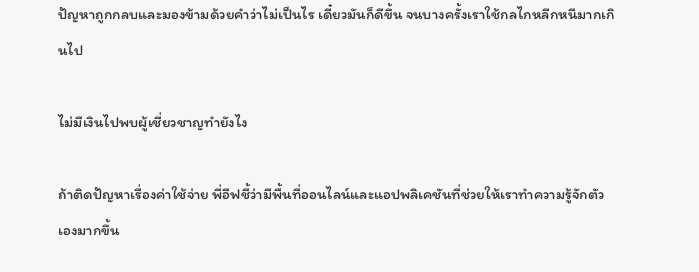ปัญหาถูกกลบและมองข้ามด้วยคำว่าไม่เป็นไร เดี๋ยวมันก็ดีขึ้น จนบางครั้งเราใช้กลไกหลีกหนีมากเกินไป

ไม่มีเงินไปพบผู้เชี่ยวชาญทำยังไง

ถ้าติดปัญหาเรื่องค่าใช้จ่าย พี่อีฟชี้ว่ามีพื้นที่ออนไลน์และแอปพลิเคชันที่ช่วยให้เราทำความรู้จักตัวเองมากขึ้น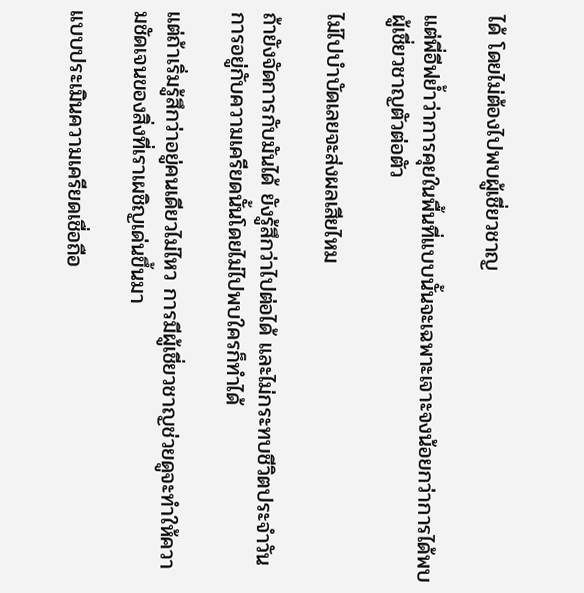ได้ โดยไม่ต้องไปพบผู้เชี่ยวชาญ

แต่พี่อีฟย้ำว่าการคุยในพื้นที่แบบนั้นจะเฉพาะเจาะจงน้อยกว่าการได้พบผู้เชี่ยวชาญตัวต่อตัว

ไม่ไปบำบัดเลยจะส่งผลเสียไหม

ถ้ายังจัดการกับมันได้ ยังรู้สึกว่าไปต่อได้ และไม่กระทบชีวิตประจำวัน การอยู่กับความเครียดนั้นโดยไม่ไปพบใครก็ทำได้

แต่ถ้าเริ่มรู้สึกว่าอยู่คนเดียวไม่ไหว การมีผู้เชี่ยวชาญช่วยดูจะทำให้ความชัดเจนของสิ่งที่เราเผชิญเด่นขึ้นมา

แบบประเมินความเครียดเชื่อถือ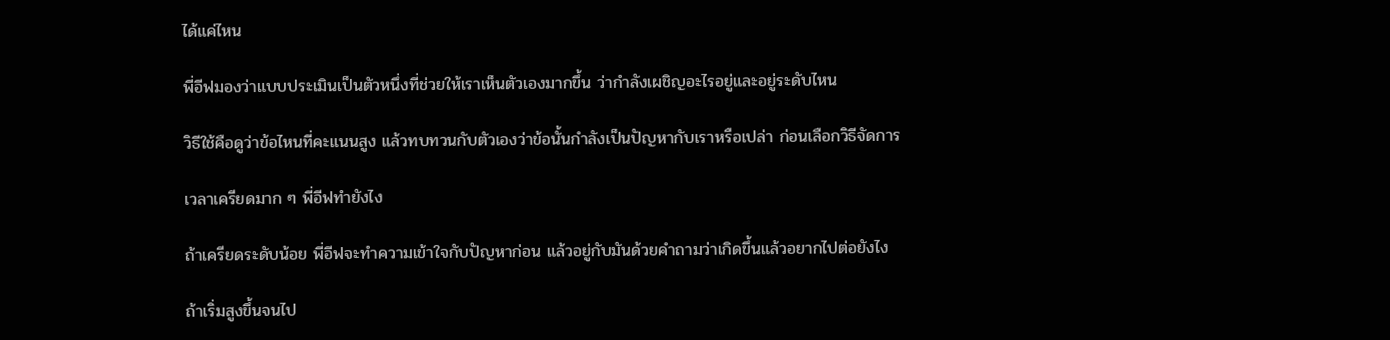ได้แค่ไหน

พี่อีฟมองว่าแบบประเมินเป็นตัวหนึ่งที่ช่วยให้เราเห็นตัวเองมากขึ้น ว่ากำลังเผชิญอะไรอยู่และอยู่ระดับไหน

วิธีใช้คือดูว่าข้อไหนที่คะแนนสูง แล้วทบทวนกับตัวเองว่าข้อนั้นกำลังเป็นปัญหากับเราหรือเปล่า ก่อนเลือกวิธีจัดการ

เวลาเครียดมาก ๆ พี่อีฟทำยังไง

ถ้าเครียดระดับน้อย พี่อีฟจะทำความเข้าใจกับปัญหาก่อน แล้วอยู่กับมันด้วยคำถามว่าเกิดขึ้นแล้วอยากไปต่อยังไง

ถ้าเริ่มสูงขึ้นจนไป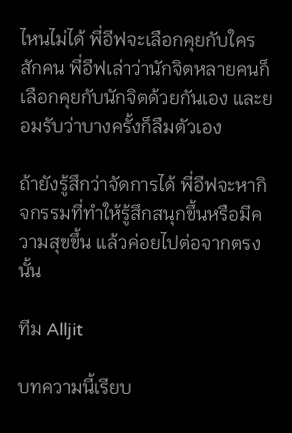ไหนไม่ได้ พี่อีฟจะเลือกคุยกับใครสักคน พี่อีฟเล่าว่านักจิตหลายคนก็เลือกคุยกับนักจิตด้วยกันเอง และยอมรับว่าบางครั้งก็ลืมตัวเอง

ถ้ายังรู้สึกว่าจัดการได้ พี่อีฟจะหากิจกรรมที่ทำให้รู้สึกสนุกขึ้นหรือมีความสุขขึ้น แล้วค่อยไปต่อจากตรงนั้น

ทีม Alljit

บทความนี้เรียบ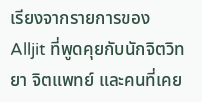เรียงจากรายการของ Alljit ที่พูดคุยกับนักจิตวิทยา จิตแพทย์ และคนที่เคย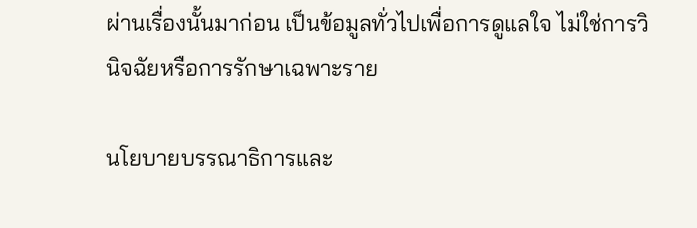ผ่านเรื่องนั้นมาก่อน เป็นข้อมูลทั่วไปเพื่อการดูแลใจ ไม่ใช่การวินิจฉัยหรือการรักษาเฉพาะราย

นโยบายบรรณาธิการและ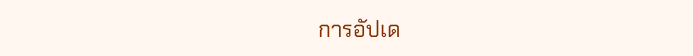การอัปเด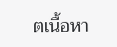ตเนื้อหา